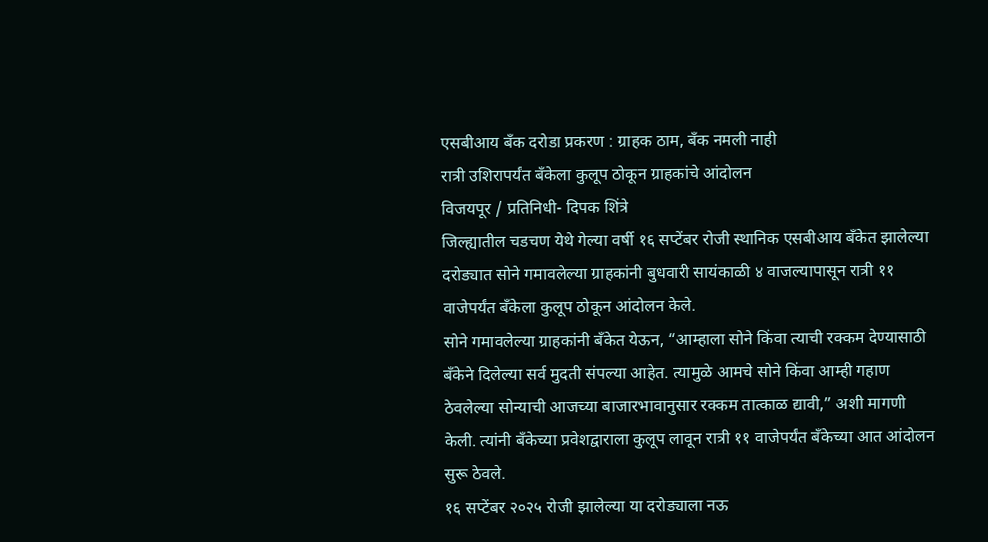एसबीआय बँक दरोडा प्रकरण : ग्राहक ठाम, बँक नमली नाही
रात्री उशिरापर्यंत बँकेला कुलूप ठोकून ग्राहकांचे आंदोलन
विजयपूर / प्रतिनिधी- दिपक शिंत्रे
जिल्ह्यातील चडचण येथे गेल्या वर्षी १६ सप्टेंबर रोजी स्थानिक एसबीआय बँकेत झालेल्या दरोड्यात सोने गमावलेल्या ग्राहकांनी बुधवारी सायंकाळी ४ वाजल्यापासून रात्री ११ वाजेपर्यंत बँकेला कुलूप ठोकून आंदोलन केले.
सोने गमावलेल्या ग्राहकांनी बँकेत येऊन, “आम्हाला सोने किंवा त्याची रक्कम देण्यासाठी बँकेने दिलेल्या सर्व मुदती संपल्या आहेत. त्यामुळे आमचे सोने किंवा आम्ही गहाण ठेवलेल्या सोन्याची आजच्या बाजारभावानुसार रक्कम तात्काळ द्यावी,” अशी मागणी केली. त्यांनी बँकेच्या प्रवेशद्वाराला कुलूप लावून रात्री ११ वाजेपर्यंत बँकेच्या आत आंदोलन सुरू ठेवले.
१६ सप्टेंबर २०२५ रोजी झालेल्या या दरोड्याला नऊ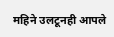महिने उलटूनही आपले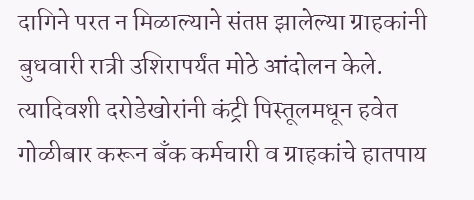दागिने परत न मिळाल्याने संतप्त झालेल्या ग्राहकांनी बुधवारी रात्री उशिरापर्यंत मोठे आंदोलन केले.
त्यादिवशी दरोडेखोरांनी कंट्री पिस्तूलमधून हवेत गोळीबार करून बँक कर्मचारी व ग्राहकांचे हातपाय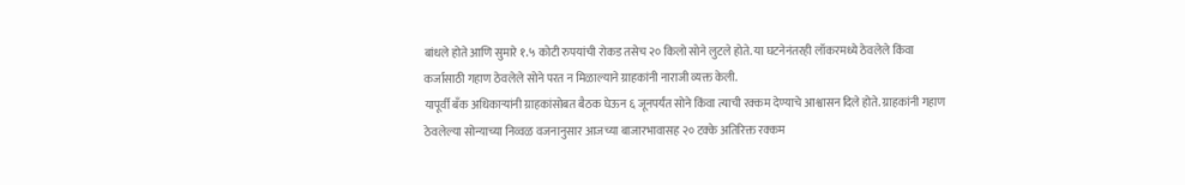बांधले होते आणि सुमारे १.५ कोटी रुपयांची रोकड तसेच २० किलो सोने लुटले होते. या घटनेनंतरही लॉकरमध्ये ठेवलेले किंवा कर्जासाठी गहाण ठेवलेले सोने परत न मिळाल्याने ग्राहकांनी नाराजी व्यक्त केली.
यापूर्वी बँक अधिकाऱ्यांनी ग्राहकांसोबत बैठक घेऊन ६ जूनपर्यंत सोने किंवा त्याची रक्कम देण्याचे आश्वासन दिले होते. ग्राहकांनी गहाण ठेवलेल्या सोन्याच्या निव्वळ वजनानुसार आजच्या बाजारभावासह २० टक्के अतिरिक्त रक्कम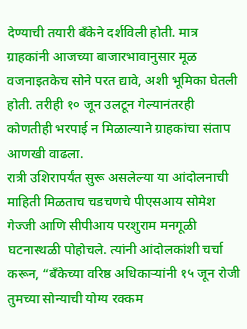देण्याची तयारी बँकेने दर्शविली होती. मात्र ग्राहकांनी आजच्या बाजारभावानुसार मूळ वजनाइतकेच सोने परत द्यावे, अशी भूमिका घेतली होती. तरीही १० जून उलटून गेल्यानंतरही कोणतीही भरपाई न मिळाल्याने ग्राहकांचा संताप आणखी वाढला.
रात्री उशिरापर्यंत सुरू असलेल्या या आंदोलनाची माहिती मिळताच चडचणचे पीएसआय सोमेश गेज्जी आणि सीपीआय परशुराम मनगूळी घटनास्थळी पोहोचले. त्यांनी आंदोलकांशी चर्चा करून, “बँकेच्या वरिष्ठ अधिकाऱ्यांनी १५ जून रोजी तुमच्या सोन्याची योग्य रक्कम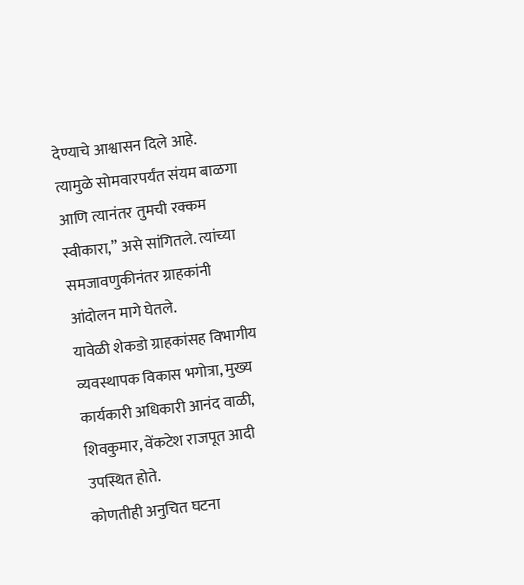देण्याचे आश्वासन दिले आहे.
त्यामुळे सोमवारपर्यंत संयम बाळगा आणि त्यानंतर तुमची रक्कम स्वीकारा,” असे सांगितले. त्यांच्या समजावणुकीनंतर ग्राहकांनी आंदोलन मागे घेतले.
यावेळी शेकडो ग्राहकांसह विभागीय व्यवस्थापक विकास भगोत्रा, मुख्य कार्यकारी अधिकारी आनंद वाळी, शिवकुमार, वेंकटेश राजपूत आदी उपस्थित होते.
कोणतीही अनुचित घटना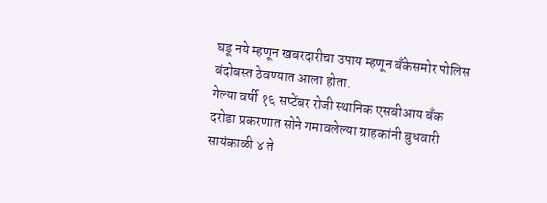घडू नये म्हणून खबरदारीचा उपाय म्हणून बँकेसमोर पोलिस बंदोबस्त ठेवण्यात आला होता.
गेल्या वर्षी १६ सप्टेंबर रोजी स्थानिक एसबीआय बँक दरोडा प्रकरणात सोने गमावलेल्या ग्राहकांनी बुधवारी सायंकाळी ४ ते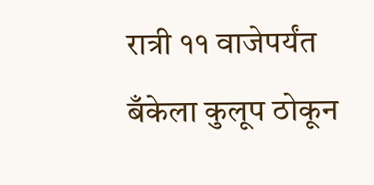रात्री ११ वाजेपर्यंत बँकेला कुलूप ठोकून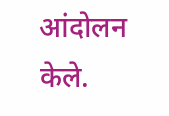आंदोलन केले.